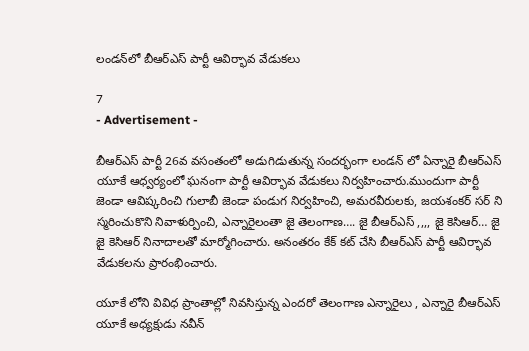లండన్‌లో బీఆర్ఎస్ పార్టీ ఆవిర్భావ వేడుకలు

7
- Advertisement -

బీఆర్‌ఎస్‌ పార్టీ 26వ వసంతంలో అడుగిడుతున్న సందర్భంగా లండన్ లో ఏన్నారై బీఆర్ఎస్ యూకే ఆధ్వర్యంలో ఘనంగా పార్టీ ఆవిర్భావ వేడుకలు నిర్వహించారు.ముందుగా పార్టీ జెండా ఆవిష్కరించి గులాబీ జెండా పండుగ నిర్వహించి, అమరవీరులకు, జయశంకర్ సర్ ని స్మరించుకొని నివాళుర్పించి, ఎన్నారైలంతా జై తెలంగాణ…. జై బీఆర్ఎస్ ,,,, జై కెసిఆర్… జై జై కెసిఆర్ నినాదాలతో మార్మోగించారు. అనంతరం కేక్ కట్ చేసి బీఆర్ఎస్ పార్టీ ఆవిర్భావ వేడుకలను ప్రారంభించారు.

యూకే లోని వివిధ ప్రాంతాల్లో నివసిస్తున్న ఎందరో తెలంగాణ ఎన్నారైలు , ఎన్నారై బీఆర్ఎస్ యూకే అధ్యక్షుడు నవీన్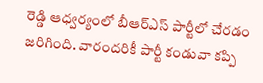రెడ్డి ఆధ్వర్యంలో బీఆర్ఎస్ పార్టీలో చేరడం జరిగింది. వారందరికీ పార్టీ కండువా కప్పి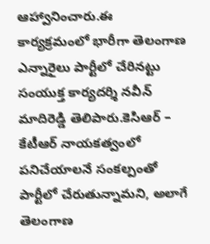ఆహ్వానించారు.ఈ కార్యక్రమంలో భారీగా తెలంగాణ ఎన్నారైలు పార్టీలో చేరినట్టు సంయుక్త కార్యదర్శి నవీన్ మాదిరెడ్డి తెలిపారు.కెసిఆర్ – కేటీఆర్ నాయకత్వంలో పనిచేయాలనే సంకల్పంతో పార్టీలో చేరుతున్నామని, అలాగే తెలంగాణ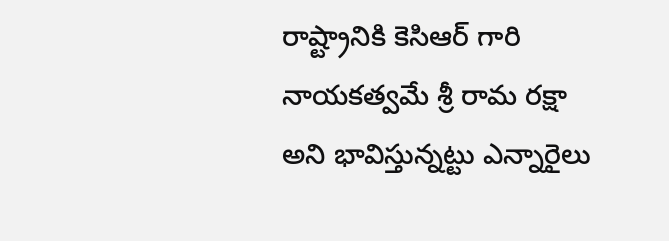రాష్ట్రానికి కెసిఆర్ గారి నాయకత్వమే శ్రీ రామ రక్షా అని భావిస్తున్నట్టు ఎన్నారైలు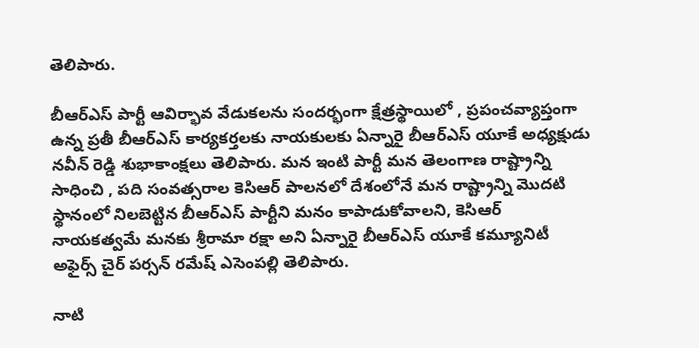తెలిపారు.

బీఆర్‌ఎస్‌ పార్టీ ఆవిర్భావ వేడుకలను సందర్భంగా క్షేత్రస్థాయిలో , ప్రపంచవ్యాప్తంగా ఉన్న ప్రతీ బీఆర్‌ఎస్‌ కార్యకర్తలకు నాయకులకు ఏన్నారై బీఆర్ఎస్ యూకే అధ్యక్షుడు నవీన్ రెడ్డి శుభాకాంక్షలు తెలిపారు. మన ఇంటి పార్టీ మన తెలంగాణ రాష్ట్రాన్ని సాధించి , పది సంవత్సరాల కెసిఆర్ పాలనలో దేశంలోనే మన రాష్ట్రాన్ని మొదటి స్థానంలో నిలబెట్టిన బీఆర్‌ఎస్‌ పార్టీని మనం కాపాడుకోవాలని, కెసిఆర్ నాయకత్వమే మనకు శ్రీరామా రక్షా అని ఏన్నారై బీఆర్ఎస్ యూకే కమ్యూనిటీ అఫైర్స్ చైర్ పర్సన్ రమేష్ ఎసెంపల్లి తెలిపారు.

నాటి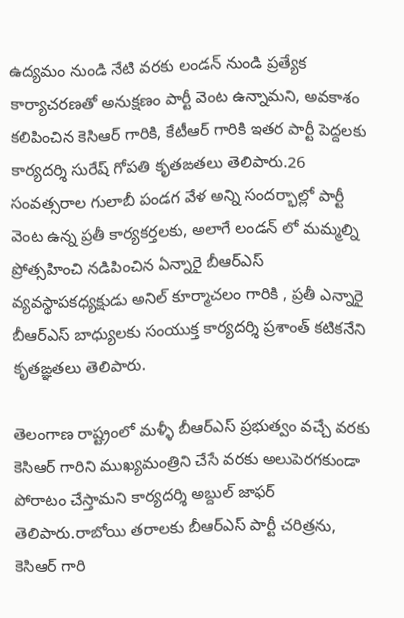ఉద్యమం నుండి నేటి వరకు లండన్ నుండి ప్రత్యేక కార్యాచరణతో అనుక్షణం పార్టీ వెంట ఉన్నామని, అవకాశం కలిపించిన కెసిఆర్ గారికి, కేటీఆర్ గారికి ఇతర పార్టీ పెద్దలకు కార్యదర్శి సురేష్ గోపతి కృతఙతలు తెలిపారు.26 సంవత్సరాల గులాబీ పండగ వేళ అన్ని సందర్భాల్లో పార్టీ వెంట ఉన్న ప్రతీ కార్యకర్తలకు, అలాగే లండన్ లో మమ్మల్ని ప్రోత్సహించి నడిపించిన ఏన్నారై బీఆర్ఎస్ వ్యవస్థాపకధ్యక్షుడు అనిల్ కూర్మాచలం గారికి , ప్రతీ ఎన్నారై బీఆర్ఎస్ బాధ్యులకు సంయుక్త కార్యదర్శి ప్రశాంత్ కటికనేని కృతఙ్ఞతలు తెలిపారు.

తెలంగాణ రాష్ట్రంలో మళ్ళీ బీఆర్ఎస్ ప్రభుత్వం వచ్చే వరకు కెసిఆర్ గారిని ముఖ్యమంత్రిని చేసే వరకు అలుపెరగకుండా పోరాటం చేస్తామని కార్యదర్శి అబ్దుల్ జాఫర్ తెలిపారు.రాబోయి తరాలకు బీఆర్ఎస్ పార్టీ చరిత్రను, కెసిఆర్ గారి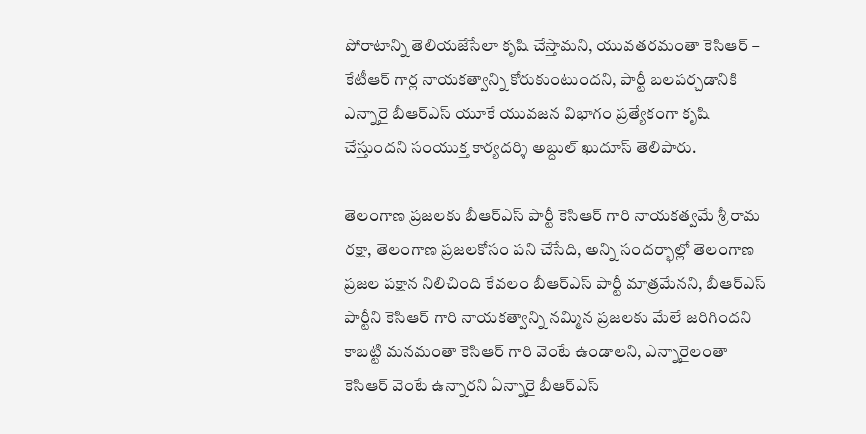పోరాటాన్ని తెలియజేసేలా కృషి చేస్తామని, యువతరమంతా కెసిఆర్ – కేటీఆర్ గార్ల నాయకత్వాన్ని కోరుకుంటుందని, పార్టీ బలపర్చడానికి ఎన్నారై బీఆర్ఎస్ యూకే యువజన విభాగం ప్రత్యేకంగా కృషి చేస్తుందని సంయుక్త కార్యదర్శి అబ్దుల్ ఖుదూస్ తెలిపారు.

తెలంగాణ ప్రజలకు బీఆర్ఎస్ పార్టీ కెసిఆర్ గారి నాయకత్వమే శ్రీ రామ రక్షా, తెలంగాణ ప్రజలకోసం పని చేసేది, అన్ని సందర్భాల్లో తెలంగాణ ప్రజల పక్షాన నిలిచింది కేవలం బీఆర్ఎస్ పార్టీ మాత్రమేనని, బీఆర్ఎస్ పార్టీని కెసిఆర్ గారి నాయకత్వాన్ని నమ్మిన ప్రజలకు మేలే జరిగిందని కాబట్టి మనమంతా కెసిఆర్ గారి వెంటే ఉండాలని, ఎన్నారైలంతా కెసిఆర్ వెంటే ఉన్నారని ఏన్నారై బీఆర్ఎస్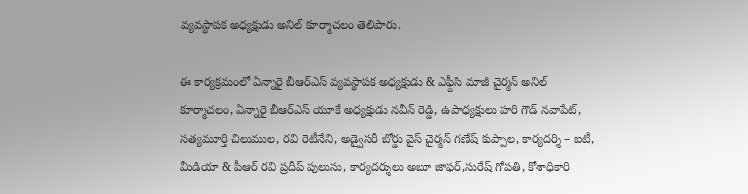వ్యవస్థాపక అధ్యక్షుడు అనిల్ కూర్మాచలం తెలిపారు.

ఈ కార్యక్రమంలో ఏన్నారై బీఆర్ఎస్ వ్యవస్థాపక అధ్యక్షుడు & ఎఫ్దీసి మాజీ చైర్మన్ అనిల్ కూర్మాచలం, ఏన్నారై బీఆర్ఎస్ యూకే అధ్యక్షుడు నవీన్ రెడ్డి, ఉపాధ్యక్షులు హరి గౌడ్ నవాపేట్, సత్యమూర్తి చిలుముల, రవి రెటీనేని, అడ్వైసరీ బోర్డు వైస్ చైర్మన్ గణేష్ కుప్పాల, కార్యదర్శి – ఐటీ, మీడియా & పీఆర్ రవి ప్రదీప్ పులుసు, కార్యదర్శులు అబూ జాఫర్,సురేష్ గోపతి, కోశాధికారి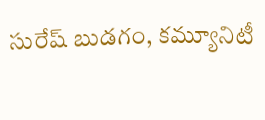సురేష్ బుడగం, కమ్యూనిటీ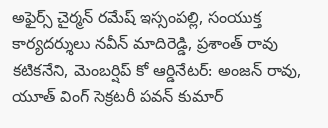అఫైర్స్ చైర్మన్ రమేష్ ఇస్సంపల్లి, సంయుక్త కార్యదర్శులు నవీన్ మాదిరెడ్డి, ప్రశాంత్ రావు కటికనేని, మెంబర్షిప్ కో ఆర్డినేటర్: అంజన్ రావు, యూత్ వింగ్ సెక్రటరీ పవన్ కుమార్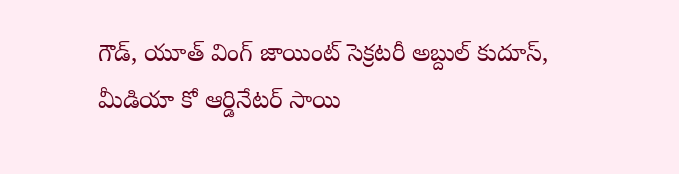గౌడ్, యూత్ వింగ్ జాయింట్ సెక్రటరీ అబ్దుల్ కుదూస్, మీడియా కో ఆర్డినేటర్ సాయి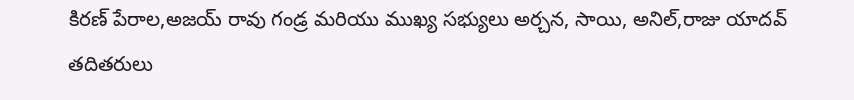కిరణ్ పేరాల,అజయ్ రావు గండ్ర మరియు ముఖ్య సభ్యులు అర్చన, సాయి, అనిల్,రాజు యాదవ్ తదితరులు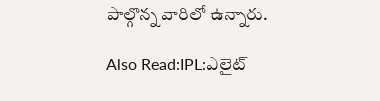పాల్గొన్న వారిలో ఉన్నారు.

Also Read:IPL:ఎలైట్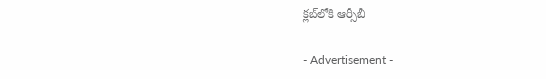క్లబ్‌లోకి ఆర్సీబీ

- Advertisement -